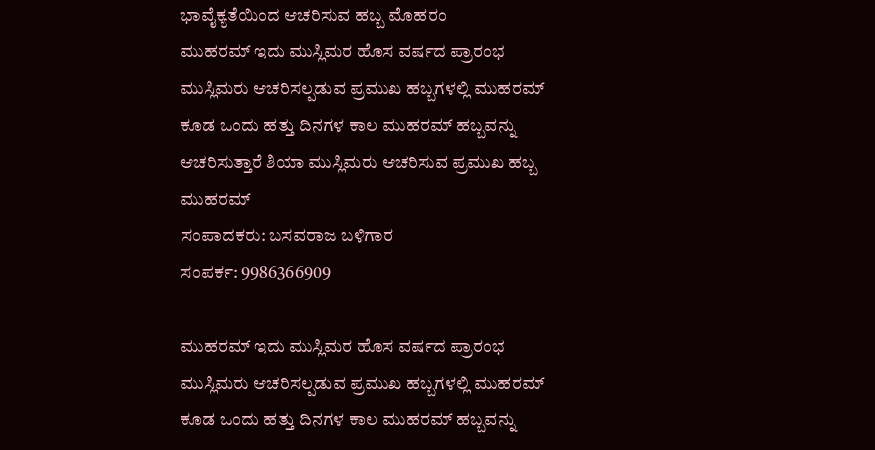ಭಾವೈಕ್ಯತೆಯಿಂದ ಆಚರಿಸುವ ಹಬ್ಬ ಮೊಹರಂ
ಮುಹರಮ್ ಇದು ಮುಸ್ಲಿಮರ ಹೊಸ ವರ್ಷದ ಪ್ರಾರಂಭ ಮುಸ್ಲಿಮರು ಆಚರಿಸಲ್ಪಡುವ ಪ್ರಮುಖ ಹಬ್ಬಗಳಲ್ಲಿ ಮುಹರಮ್ ಕೂಡ ಒಂದು ಹತ್ತು ದಿನಗಳ ಕಾಲ ಮುಹರಮ್ ಹಬ್ಬವನ್ನು ಆಚರಿಸುತ್ತಾರೆ ಶಿಯಾ ಮುಸ್ಲಿಮರು ಆಚರಿಸುವ ಪ್ರಮುಖ ಹಬ್ಬ ಮುಹರಮ್
ಸಂಪಾದಕರು: ಬಸವರಾಜ ಬಳಿಗಾರ
ಸಂಪರ್ಕ: 9986366909

ಮುಹರಮ್ ಇದು ಮುಸ್ಲಿಮರ ಹೊಸ ವರ್ಷದ ಪ್ರಾರಂಭ ಮುಸ್ಲಿಮರು ಆಚರಿಸಲ್ಪಡುವ ಪ್ರಮುಖ ಹಬ್ಬಗಳಲ್ಲಿ ಮುಹರಮ್ ಕೂಡ ಒಂದು ಹತ್ತು ದಿನಗಳ ಕಾಲ ಮುಹರಮ್ ಹಬ್ಬವನ್ನು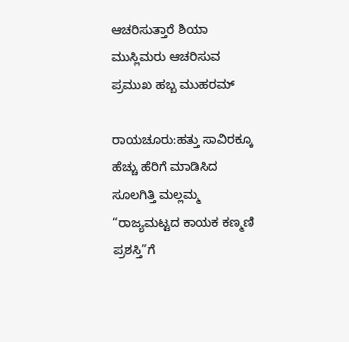ಆಚರಿಸುತ್ತಾರೆ ಶಿಯಾ ಮುಸ್ಲಿಮರು ಆಚರಿಸುವ ಪ್ರಮುಖ ಹಬ್ಬ ಮುಹರಮ್

ರಾಯಚೂರು:ಹತ್ತು ಸಾವಿರಕ್ಕೂ ಹೆಚ್ಚು ಹೆರಿಗೆ ಮಾಡಿಸಿದ ಸೂಲಗಿತ್ತಿ ಮಲ್ಲಮ್ಮ “ರಾಜ್ಯಮಟ್ಟದ ಕಾಯಕ ಕಣ್ಮಣಿ ಪ್ರಶಸ್ತಿ”ಗೆ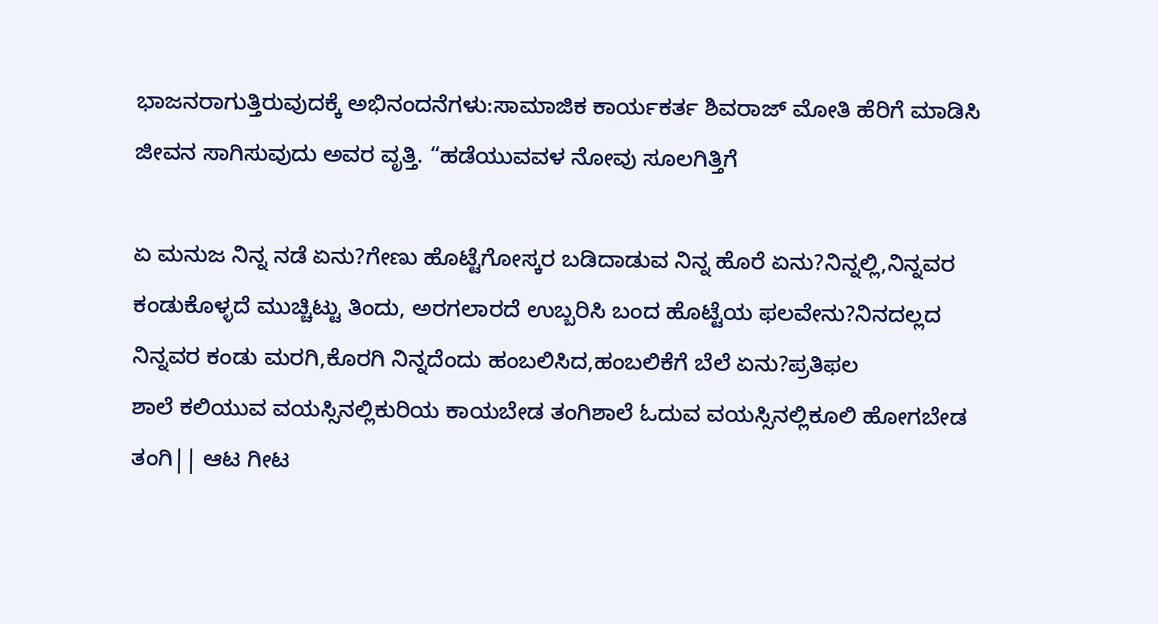ಭಾಜನರಾಗುತ್ತಿರುವುದಕ್ಕೆ ಅಭಿನಂದನೆಗಳು:ಸಾಮಾಜಿಕ ಕಾರ್ಯಕರ್ತ ಶಿವರಾಜ್ ಮೋತಿ ಹೆರಿಗೆ ಮಾಡಿಸಿ ಜೀವನ ಸಾಗಿಸುವುದು ಅವರ ವೃತ್ತಿ. “ಹಡೆಯುವವಳ ನೋವು ಸೂಲಗಿತ್ತಿಗೆ

ಏ ಮನುಜ ನಿನ್ನ ನಡೆ ಏನು?ಗೇಣು ಹೊಟ್ಟೆಗೋಸ್ಕರ ಬಡಿದಾಡುವ ನಿನ್ನ ಹೊರೆ ಏನು?ನಿನ್ನಲ್ಲಿ,ನಿನ್ನವರ ಕಂಡುಕೊಳ್ಳದೆ ಮುಚ್ಚಿಟ್ಟು ತಿಂದು, ಅರಗಲಾರದೆ ಉಬ್ಬರಿಸಿ ಬಂದ ಹೊಟ್ಟೆಯ ಫಲವೇನು?ನಿನದಲ್ಲದ ನಿನ್ನವರ ಕಂಡು ಮರಗಿ,ಕೊರಗಿ ನಿನ್ನದೆಂದು ಹಂಬಲಿಸಿದ,ಹಂಬಲಿಕೆಗೆ ಬೆಲೆ ಏನು?ಪ್ರತಿಫಲ
ಶಾಲೆ ಕಲಿಯುವ ವಯಸ್ಸಿನಲ್ಲಿಕುರಿಯ ಕಾಯಬೇಡ ತಂಗಿಶಾಲೆ ಓದುವ ವಯಸ್ಸಿನಲ್ಲಿಕೂಲಿ ಹೋಗಬೇಡ ತಂಗಿ|| ಆಟ ಗೀಟ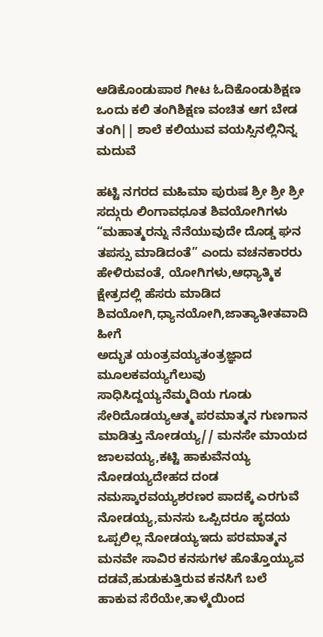ಆಡಿಕೊಂಡುಪಾಠ ಗೀಟ ಓದಿಕೊಂಡುಶಿಕ್ಷಣ ಒಂದು ಕಲಿ ತಂಗಿಶಿಕ್ಷಣ ವಂಚಿತ ಆಗ ಬೇಡ ತಂಗಿ|| ಶಾಲೆ ಕಲಿಯುವ ವಯಸ್ಸಿನಲ್ಲಿನಿನ್ನ ಮದುವೆ

ಹಟ್ಟಿ ನಗರದ ಮಹಿಮಾ ಪುರುಷ ಶ್ರೀ ಶ್ರೀ ಶ್ರೀ ಸದ್ಗುರು ಲಿಂಗಾವಧೂತ ಶಿವಯೋಗಿಗಳು “ಮಹಾತ್ಮರನ್ನು ನೆನೆಯುವುದೇ ದೊಡ್ಡ ಘನ ತಪಸ್ಸು ಮಾಡಿದಂತೆ” ಎಂದು ವಚನಕಾರರು ಹೇಳಿರುವಂತೆ, ಯೋಗಿಗಳು,ಆಧ್ಯಾತ್ಮಿಕ ಕ್ಷೇತ್ರದಲ್ಲಿ ಹೆಸರು ಮಾಡಿದ ಶಿವಯೋಗಿ,ಧ್ಯಾನಯೋಗಿ,ಜಾತ್ಯಾತೀತವಾದಿ ಹೀಗೆ
ಅದ್ಭುತ ಯಂತ್ರವಯ್ಯತಂತ್ರಜ್ಞಾದ ಮೂಲಕವಯ್ಯಗೆಲುವು ಸಾಧಿಸಿದ್ದಯ್ಯನೆಮ್ಮದಿಯ ಗೂಡು ಸೇರಿದೊಡಯ್ಯಆತ್ಮ ಪರಮಾತ್ಮನ ಗುಣಗಾನ ಮಾಡಿತ್ತು ನೋಡಯ್ಯ// ಮನಸೇ ಮಾಯದ ಜಾಲವಯ್ಯ,ಕಟ್ಟಿ ಹಾಕುವೆನಯ್ಯ ನೋಡಯ್ಯದೇಹದ ದಂಡ ನಮಸ್ಕಾರವಯ್ಯಶರಣರ ಪಾದಕ್ಕೆ ಎರಗುವೆ ನೋಡಯ್ಯ,ಮನಸು ಒಪ್ಪಿದರೂ ಹೃದಯ ಒಪ್ಪಲಿಲ್ಲ ನೋಡಯ್ಯಇದು ಪರಮಾತ್ಮನ
ಮನವೇ ಸಾವಿರ ಕನಸುಗಳ ಹೊತ್ತೊಯ್ಯುವ ದಡವೆ,ಹುಡುಕುತ್ತಿರುವ ಕನಸಿಗೆ ಬಲೆ ಹಾಕುವ ಸೆರೆಯೇ,ತಾಳ್ಮೆಯಿಂದ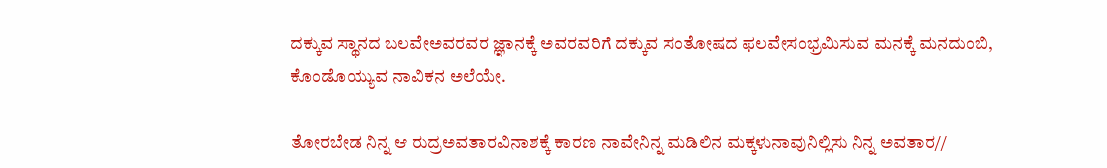ದಕ್ಕುವ ಸ್ಥಾನದ ಬಲವೇಅವರವರ ಜ್ಞಾನಕ್ಕೆ ಅವರವರಿಗೆ ದಕ್ಕುವ ಸಂತೋಷದ ಫಲವೇಸಂಭ್ರಮಿಸುವ ಮನಕ್ಕೆ ಮನದುಂಬಿ, ಕೊಂಡೊಯ್ಯುವ ನಾವಿಕನ ಅಲೆಯೇ.

ತೋರಬೇಡ ನಿನ್ನ ಆ ರುದ್ರಅವತಾರವಿನಾಶಕ್ಕೆ ಕಾರಣ ನಾವೇನಿನ್ನ ಮಡಿಲಿನ ಮಕ್ಕಳುನಾವುನಿಲ್ಲಿಸು ನಿನ್ನ ಅವತಾರ//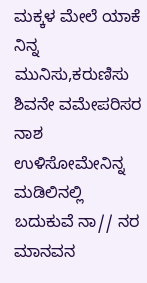ಮಕ್ಕಳ ಮೇಲೆ ಯಾಕೆ ನಿನ್ನ ಮುನಿಸು,ಕರುಣಿಸು ಶಿವನೇ ವಮೇಪರಿಸರ ನಾಶ ಉಳಿಸೋಮೇನಿನ್ನ ಮಡಿಲಿನಲ್ಲಿ ಬದುಕುವೆ ನಾ// ನರ ಮಾನವನ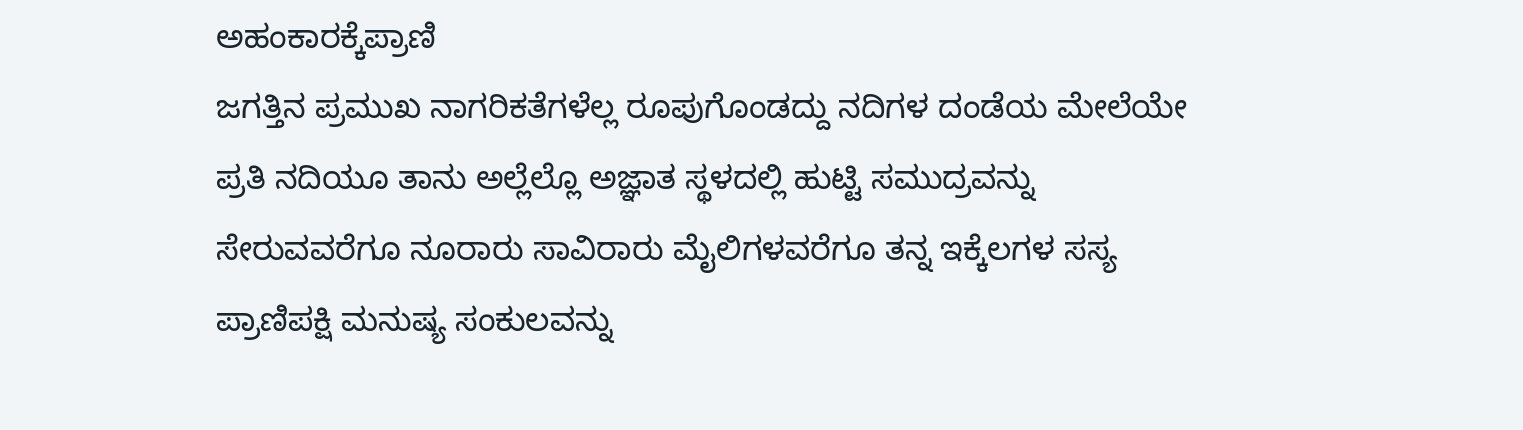ಅಹಂಕಾರಕ್ಕೆಪ್ರಾಣಿ
ಜಗತ್ತಿನ ಪ್ರಮುಖ ನಾಗರಿಕತೆಗಳೆಲ್ಲ ರೂಪುಗೊಂಡದ್ದು ನದಿಗಳ ದಂಡೆಯ ಮೇಲೆಯೇ ಪ್ರತಿ ನದಿಯೂ ತಾನು ಅಲ್ಲೆಲ್ಲೊ ಅಜ್ಞಾತ ಸ್ಥಳದಲ್ಲಿ ಹುಟ್ಟಿ ಸಮುದ್ರವನ್ನು ಸೇರುವವರೆಗೂ ನೂರಾರು ಸಾವಿರಾರು ಮೈಲಿಗಳವರೆಗೂ ತನ್ನ ಇಕ್ಕೆಲಗಳ ಸಸ್ಯ ಪ್ರಾಣಿಪಕ್ಷಿ ಮನುಷ್ಯ ಸಂಕುಲವನ್ನು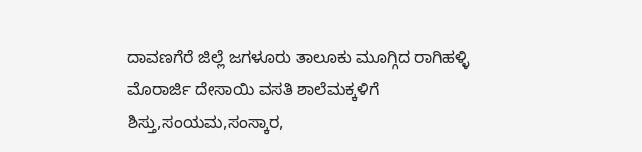ದಾವಣಗೆರೆ ಜಿಲ್ಲೆ ಜಗಳೂರು ತಾಲೂಕು ಮೂಗ್ಗಿದ ರಾಗಿಹಳ್ಳಿ ಮೊರಾರ್ಜಿ ದೇಸಾಯಿ ವಸತಿ ಶಾಲೆಮಕ್ಕಳಿಗೆ ಶಿಸ್ತು,ಸಂಯಮ,ಸಂಸ್ಕಾರ,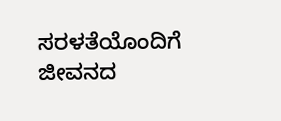ಸರಳತೆಯೊಂದಿಗೆ ಜೀವನದ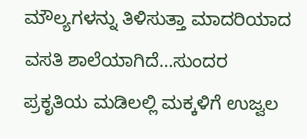ಮೌಲ್ಯಗಳನ್ನು ತಿಳಿಸುತ್ತಾ ಮಾದರಿಯಾದ ವಸತಿ ಶಾಲೆಯಾಗಿದೆ…ಸುಂದರ ಪ್ರಕೃತಿಯ ಮಡಿಲಲ್ಲಿ ಮಕ್ಕಳಿಗೆ ಉಜ್ವಲ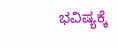ಭವಿಷ್ಯಕ್ಕೆ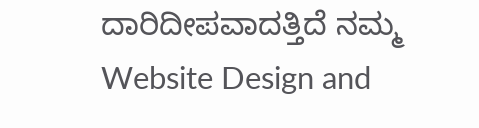ದಾರಿದೀಪವಾದತ್ತಿದೆ ನಮ್ಮ
Website Design and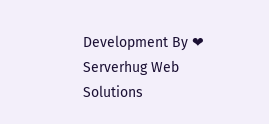Development By ❤ Serverhug Web Solutions